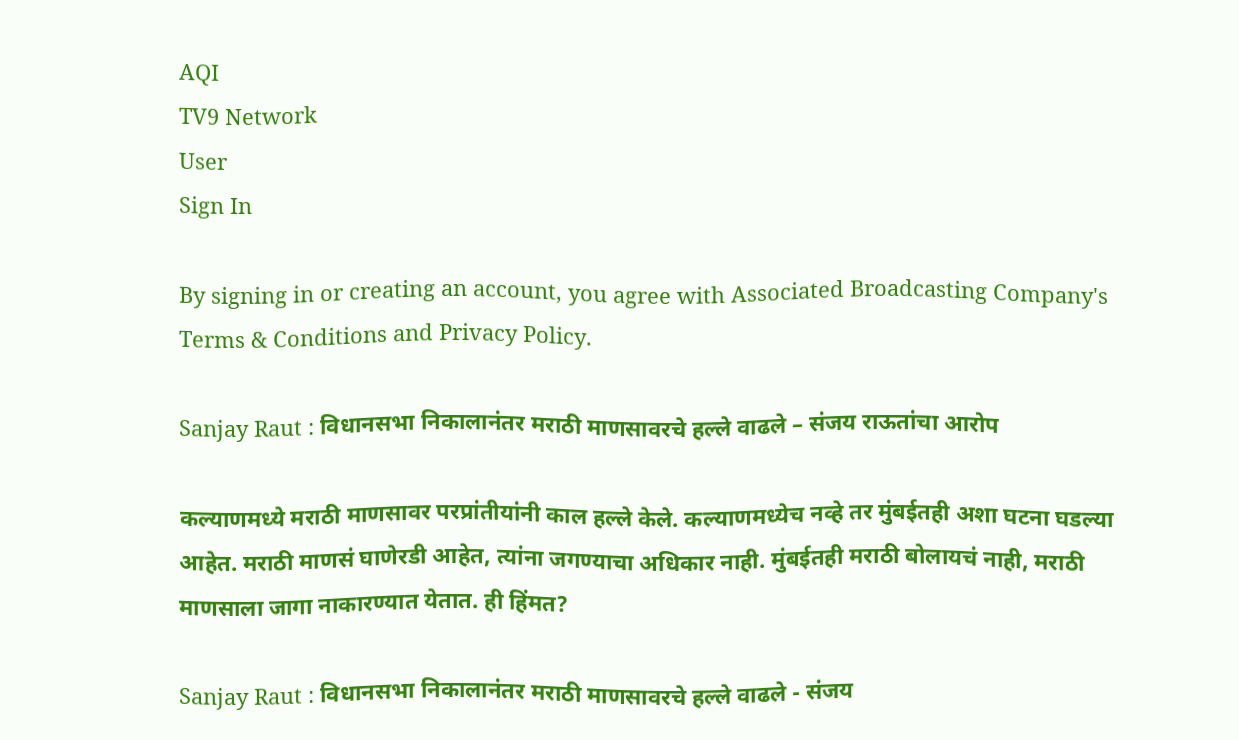AQI
TV9 Network
User
Sign In

By signing in or creating an account, you agree with Associated Broadcasting Company's Terms & Conditions and Privacy Policy.

Sanjay Raut : विधानसभा निकालानंतर मराठी माणसावरचे हल्ले वाढले – संजय राऊतांचा आरोप

कल्याणमध्ये मराठी माणसावर परप्रांतीयांनी काल हल्ले केले. कल्याणमध्येच नव्हे तर मुंबईतही अशा घटना घडल्या आहेत. मराठी माणसं घाणेरडी आहेत, त्यांना जगण्याचा अधिकार नाही. मुंबईतही मराठी बोलायचं नाही, मराठी माणसाला जागा नाकारण्यात येतात. ही हिंमत?

Sanjay Raut : विधानसभा निकालानंतर मराठी माणसावरचे हल्ले वाढले - संजय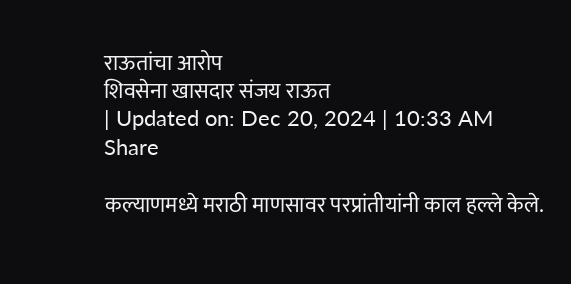राऊतांचा आरोप
शिवसेना खासदार संजय राऊत
| Updated on: Dec 20, 2024 | 10:33 AM
Share

कल्याणमध्ये मराठी माणसावर परप्रांतीयांनी काल हल्ले केले.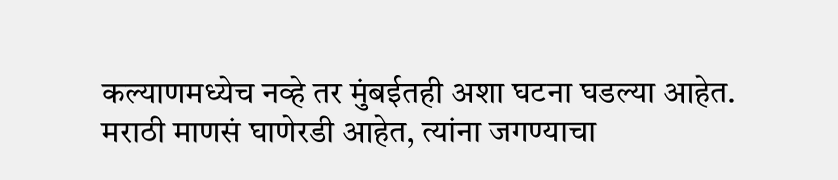कल्याणमध्येच नव्हे तर मुंबईतही अशा घटना घडल्या आहेत. मराठी माणसं घाणेरडी आहेत, त्यांना जगण्याचा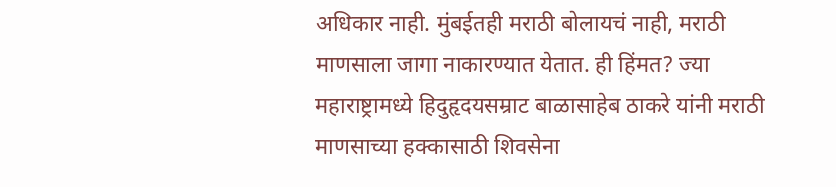अधिकार नाही. मुंबईतही मराठी बोलायचं नाही, मराठी माणसाला जागा नाकारण्यात येतात. ही हिंमत? ज्या महाराष्ट्रामध्ये हिदुहृदयसम्राट बाळासाहेब ठाकरे यांनी मराठी माणसाच्या हक्कासाठी शिवसेना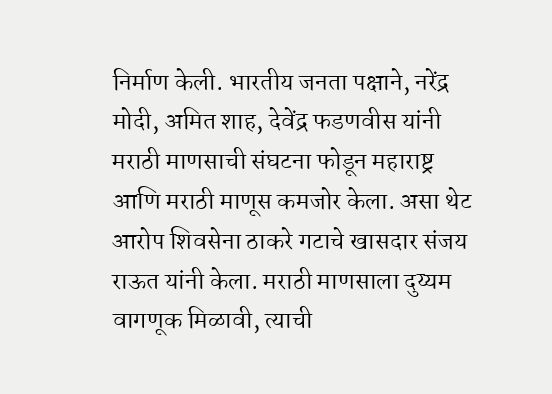निर्माण केली. भारतीय जनता पक्षाने, नरेंद्र मोदी, अमित शाह, देवेंद्र फडणवीस यांनी मराठी माणसाची संघटना फोडून महाराष्ट्र आणि मराठी माणूस कमजोर केला. असा थेट आरोप शिवसेना ठाकरे गटाचे खासदार संजय राऊत यांनी केला. मराठी माणसाला दुय्यम वागणूक मिळावी, त्याची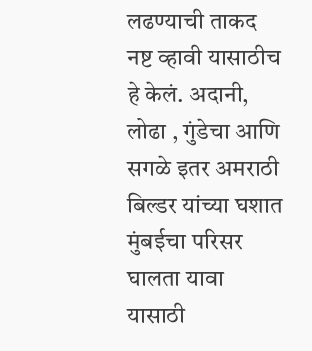लढण्याची ताकद नष्ट व्हावी यासाठीच हे केलं. अदानी, लोढा , गुंडेचा आणि सगळे इतर अमराठी बिल्डर यांच्या घशात मुंबईचा परिसर घालता यावा यासाठी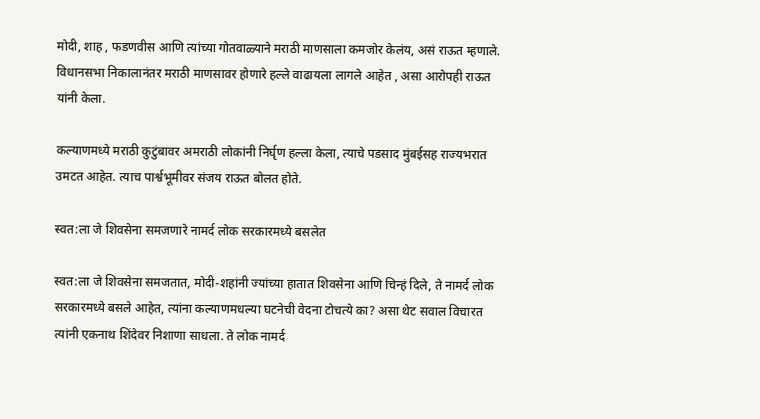मोदी, शाह , फडणवीस आणि त्यांच्या गोतवाळ्याने मराठी माणसाला कमजोर केलंय, असं राऊत म्हणाले. विधानसभा निकालानंतर मराठी माणसावर होणारे हल्ले वाढायला लागले आहेत , असा आरोपही राऊत यांनी केला.

कल्याणमध्ये मराठी कुटुंबावर अमराठी लोकांनी निर्घृण हल्ला केला, त्याचे पडसाद मुंबईसह राज्यभरात उमटत आहेत. त्याच पार्श्वभूमीवर संजय राऊत बोलत होते.

स्वत:ला जे शिवसेना समजणारे नामर्द लोक सरकारमध्ये बसलेत

स्वत:ला जे शिवसेना समजतात, मोदी-शहांनी ज्यांच्या हातात शिवसेना आणि चिन्हं दिले, ते नामर्द लोक सरकारमध्ये बसले आहेत, त्यांना कल्याणमधल्या घटनेची वेदना टोचत्ये का? असा थेट सवाल विचारत त्यांनी एकनाथ शिंदेवर निशाणा साधला. ते लोक नामर्द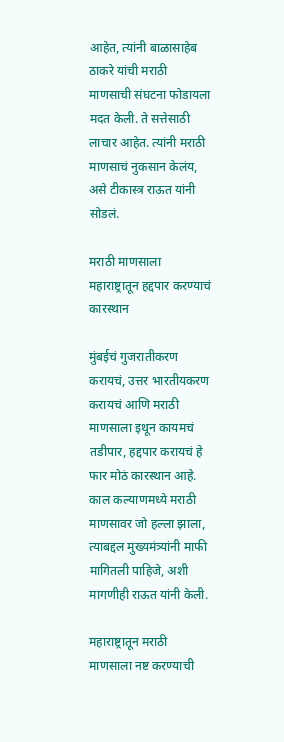आहेत, त्यांनी बाळासाहेब ठाकरे यांची मराठी माणसाची संघटना फोडायला मदत केली. ते सत्तेसाठी लाचार आहेत. त्यांनी मराठी माणसाचं नुकसान केलंय, असे टीकास्त्र राऊत यांनी सोडलं.

मराठी माणसाला महाराष्ट्रातून हद्दपार करण्याचं कारस्थान

मुंबईचं गुजरातीकरण करायचं, उत्तर भारतीयकरण करायचं आणि मराठी माणसाला इथून कायमचं तडीपार, हद्दपार करायचं हे फार मोठं कारस्थान आहे. काल कल्याणमध्ये मराठी माणसावर जो हल्ला झाला, त्याबद्दल मुख्यमंत्र्यांनी माफी मागितली पाहिजे, अशी मागणीही राऊत यांनी केली.

महाराष्ट्रातून मराठी माणसाला नष्ट करण्याची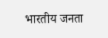भारतीय जनता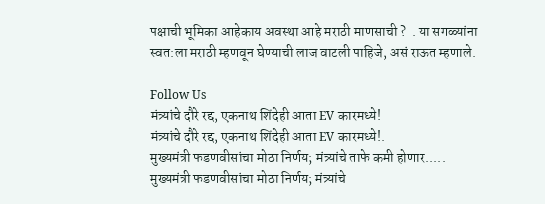पक्षाची भूमिका आहेकाय अवस्था आहे मराठी माणसाची ?  . या सगळ्यांना स्वत:ला मराठी म्हणवून घेण्याची लाज वाटली पाहिजे, असं राऊत म्हणाले.

Follow Us
मंत्र्यांचे दौरे रद्द, एकनाथ शिंदेही आता EV कारमध्ये!
मंत्र्यांचे दौरे रद्द, एकनाथ शिंदेही आता EV कारमध्ये!.
मुख्यमंत्री फडणवीसांचा मोठा निर्णय; मंत्र्यांचे ताफे कमी होणार.....
मुख्यमंत्री फडणवीसांचा मोठा निर्णय; मंत्र्यांचे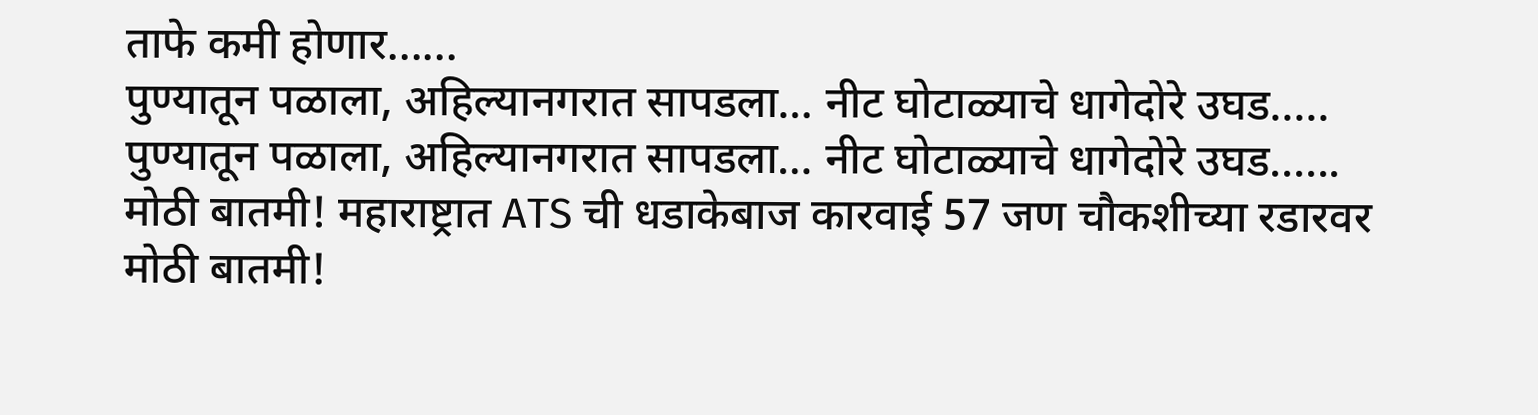ताफे कमी होणार......
पुण्यातून पळाला, अहिल्यानगरात सापडला… नीट घोटाळ्याचे धागेदोरे उघड.....
पुण्यातून पळाला, अहिल्यानगरात सापडला… नीट घोटाळ्याचे धागेदोरे उघड......
मोठी बातमी! महाराष्ट्रात ATS ची धडाकेबाज कारवाई 57 जण चौकशीच्या रडारवर
मोठी बातमी!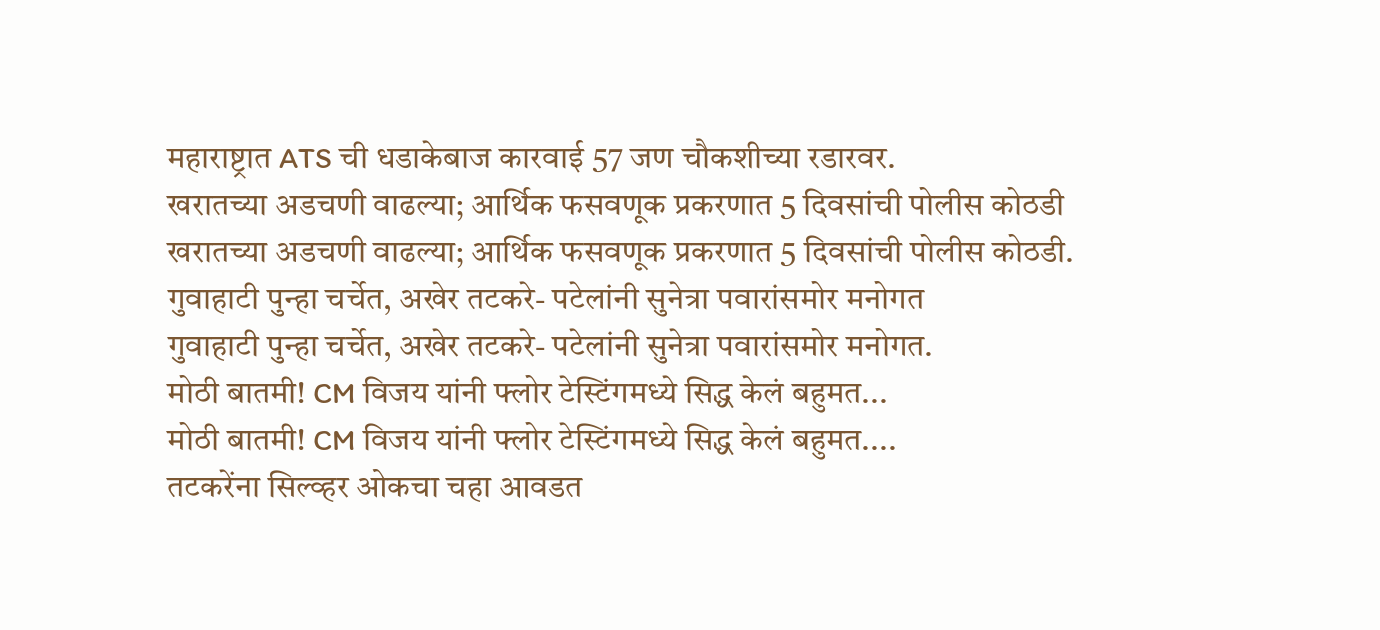महाराष्ट्रात ATS ची धडाकेबाज कारवाई 57 जण चौकशीच्या रडारवर.
खरातच्या अडचणी वाढल्या; आर्थिक फसवणूक प्रकरणात 5 दिवसांची पोलीस कोठडी
खरातच्या अडचणी वाढल्या; आर्थिक फसवणूक प्रकरणात 5 दिवसांची पोलीस कोठडी.
गुवाहाटी पुन्हा चर्चेत, अखेर तटकरे- पटेलांनी सुनेत्रा पवारांसमोर मनोगत
गुवाहाटी पुन्हा चर्चेत, अखेर तटकरे- पटेलांनी सुनेत्रा पवारांसमोर मनोगत.
मोठी बातमी! CM विजय यांनी फ्लोर टेस्टिंगमध्ये सिद्ध केलं बहुमत...
मोठी बातमी! CM विजय यांनी फ्लोर टेस्टिंगमध्ये सिद्ध केलं बहुमत....
तटकरेंना सिल्व्हर ओकचा चहा आवडत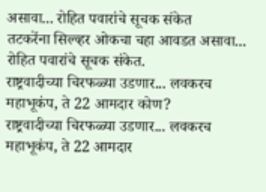असावा... रोहित पवारांचे सूचक संकेत
तटकरेंना सिल्व्हर ओकचा चहा आवडत असावा... रोहित पवारांचे सूचक संकेत.
राष्ट्रवादीच्या चिरफळ्या उडणार... लवकरच महाभूकंप, ते 22 आमदार कोण?
राष्ट्रवादीच्या चिरफळ्या उडणार... लवकरच महाभूकंप, ते 22 आमदार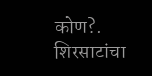कोण?.
शिरसाटांचा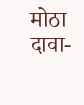मोठा दावा-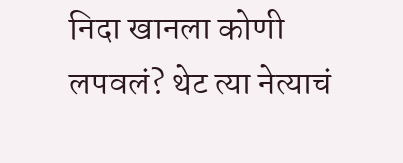निदा खानला कोणी लपवलं? थेट त्या नेत्याचं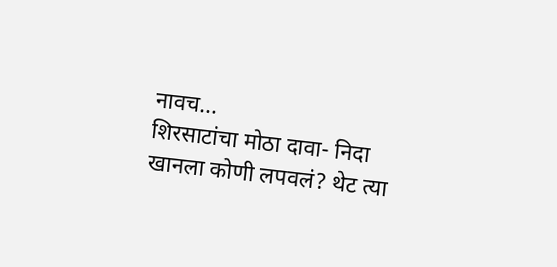नावच...
शिरसाटांचा मोठा दावा- निदा खानला कोणी लपवलं? थेट त्या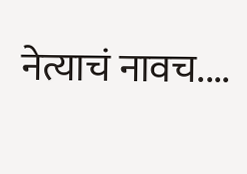नेत्याचं नावच....